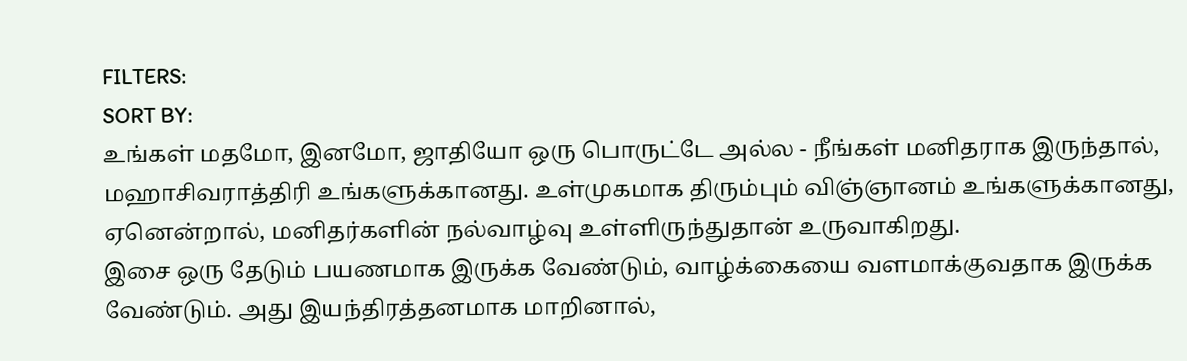FILTERS:
SORT BY:
உங்கள் மதமோ, இனமோ, ஜாதியோ ஒரு பொருட்டே அல்ல - நீங்கள் மனிதராக இருந்தால், மஹாசிவராத்திரி உங்களுக்கானது. உள்முகமாக திரும்பும் விஞ்ஞானம் உங்களுக்கானது, ஏனென்றால், மனிதர்களின் நல்வாழ்வு உள்ளிருந்துதான் உருவாகிறது.
இசை ஒரு தேடும் பயணமாக இருக்க வேண்டும், வாழ்க்கையை வளமாக்குவதாக இருக்க வேண்டும். அது இயந்திரத்தனமாக மாறினால்,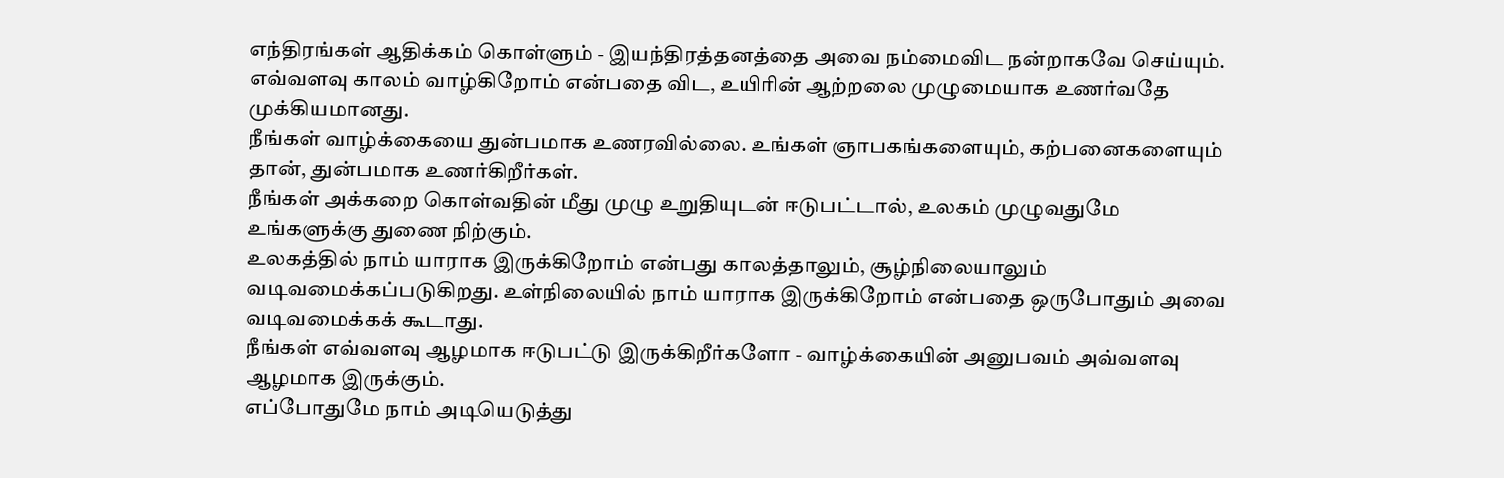எந்திரங்கள் ஆதிக்கம் கொள்ளும் - இயந்திரத்தனத்தை அவை நம்மைவிட நன்றாகவே செய்யும்.
எவ்வளவு காலம் வாழ்கிறோம் என்பதை விட, உயிரின் ஆற்றலை முழுமையாக உணர்வதே முக்கியமானது.
நீங்கள் வாழ்க்கையை துன்பமாக உணரவில்லை. உங்கள் ஞாபகங்களையும், கற்பனைகளையும் தான், துன்பமாக உணர்கிறீர்கள்.
நீங்கள் அக்கறை கொள்வதின் மீது முழு உறுதியுடன் ஈடுபட்டால், உலகம் முழுவதுமே உங்களுக்கு துணை நிற்கும்.
உலகத்தில் நாம் யாராக இருக்கிறோம் என்பது காலத்தாலும், சூழ்நிலையாலும் வடிவமைக்கப்படுகிறது. உள்நிலையில் நாம் யாராக இருக்கிறோம் என்பதை ஒருபோதும் அவை வடிவமைக்கக் கூடாது.
நீங்கள் எவ்வளவு ஆழமாக ஈடுபட்டு இருக்கிறீர்களோ - வாழ்க்கையின் அனுபவம் அவ்வளவு ஆழமாக இருக்கும்.
எப்போதுமே நாம் அடியெடுத்து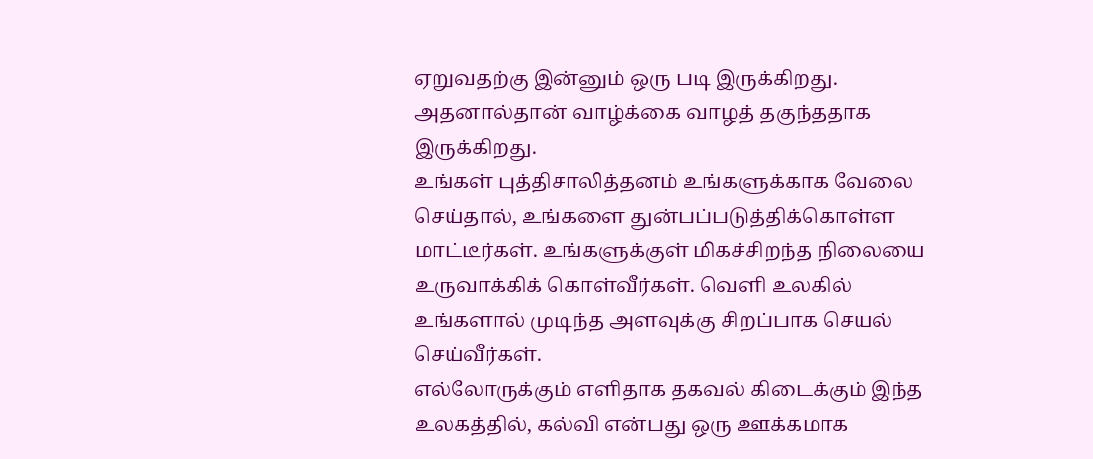ஏறுவதற்கு இன்னும் ஒரு படி இருக்கிறது. அதனால்தான் வாழ்க்கை வாழத் தகுந்ததாக இருக்கிறது.
உங்கள் புத்திசாலித்தனம் உங்களுக்காக வேலை செய்தால், உங்களை துன்பப்படுத்திக்கொள்ள மாட்டீர்கள். உங்களுக்குள் மிகச்சிறந்த நிலையை உருவாக்கிக் கொள்வீர்கள். வெளி உலகில் உங்களால் முடிந்த அளவுக்கு சிறப்பாக செயல் செய்வீர்கள்.
எல்லோருக்கும் எளிதாக தகவல் கிடைக்கும் இந்த உலகத்தில், கல்வி என்பது ஒரு ஊக்கமாக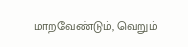மாறவேண்டும், வெறும்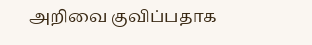அறிவை குவிப்பதாக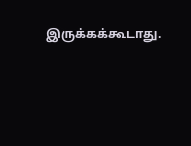இருக்கக்கூடாது.